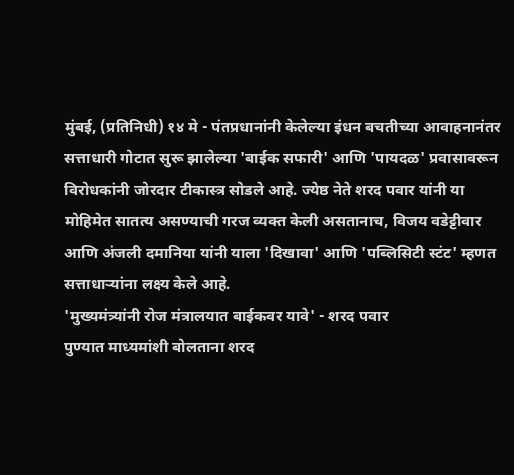मुंबई, (प्रतिनिधी) १४ मे - पंतप्रधानांनी केलेल्या इंधन बचतीच्या आवाहनानंतर सत्ताधारी गोटात सुरू झालेल्या 'बाईक सफारी' आणि 'पायदळ' प्रवासावरून विरोधकांनी जोरदार टीकास्त्र सोडले आहे. ज्येष्ठ नेते शरद पवार यांनी या मोहिमेत सातत्य असण्याची गरज व्यक्त केली असतानाच, विजय वडेट्टीवार आणि अंजली दमानिया यांनी याला 'दिखावा' आणि 'पब्लिसिटी स्टंट' म्हणत सत्ताधाऱ्यांना लक्ष्य केले आहे.
'मुख्यमंत्र्यांनी रोज मंत्रालयात बाईकवर यावे' - शरद पवार
पुण्यात माध्यमांशी बोलताना शरद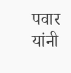पवार यांनी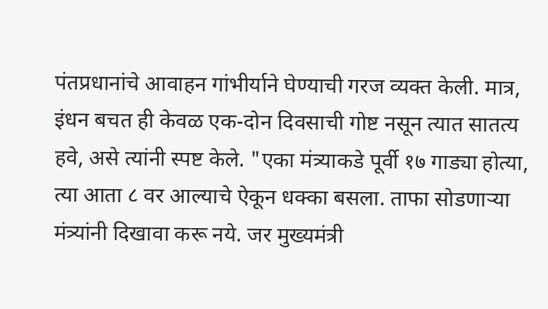पंतप्रधानांचे आवाहन गांभीर्याने घेण्याची गरज व्यक्त केली. मात्र, इंधन बचत ही केवळ एक-दोन दिवसाची गोष्ट नसून त्यात सातत्य हवे, असे त्यांनी स्पष्ट केले. "एका मंत्र्याकडे पूर्वी १७ गाड्या होत्या, त्या आता ८ वर आल्याचे ऐकून धक्का बसला. ताफा सोडणाऱ्या मंत्र्यांनी दिखावा करू नये. जर मुख्यमंत्री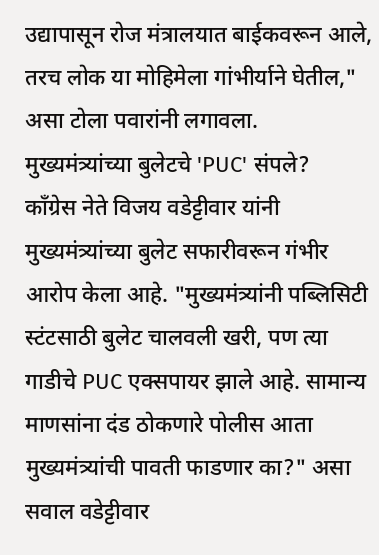उद्यापासून रोज मंत्रालयात बाईकवरून आले, तरच लोक या मोहिमेला गांभीर्याने घेतील," असा टोला पवारांनी लगावला.
मुख्यमंत्र्यांच्या बुलेटचे 'PUC' संपले?
काँग्रेस नेते विजय वडेट्टीवार यांनी मुख्यमंत्र्यांच्या बुलेट सफारीवरून गंभीर आरोप केला आहे. "मुख्यमंत्र्यांनी पब्लिसिटी स्टंटसाठी बुलेट चालवली खरी, पण त्या गाडीचे PUC एक्सपायर झाले आहे. सामान्य माणसांना दंड ठोकणारे पोलीस आता मुख्यमंत्र्यांची पावती फाडणार का?" असा सवाल वडेट्टीवार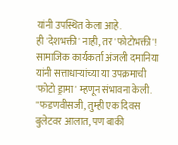यांनी उपस्थित केला आहे.
ही 'देशभक्ती' नाही, तर 'फोटोभक्ती'!
सामाजिक कार्यकर्ता अंजली दमानिया यांनी सत्ताधाऱ्यांच्या या उपक्रमाची 'फोटो ड्रामा' म्हणून संभावना केली. "फडणवीसजी, तुम्ही एक दिवस बुलेटवर आलात, पण बाकी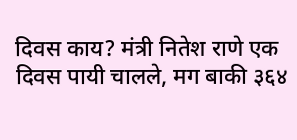दिवस काय? मंत्री नितेश राणे एक दिवस पायी चालले, मग बाकी ३६४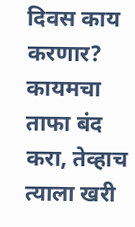दिवस काय करणार? कायमचा ताफा बंद करा, तेव्हाच त्याला खरी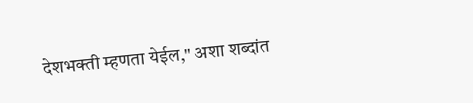देशभक्ती म्हणता येईल," अशा शब्दांत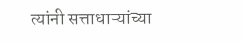त्यांनी सत्ताधाऱ्यांच्या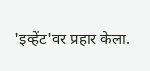'इव्हेंट'वर प्रहार केला.